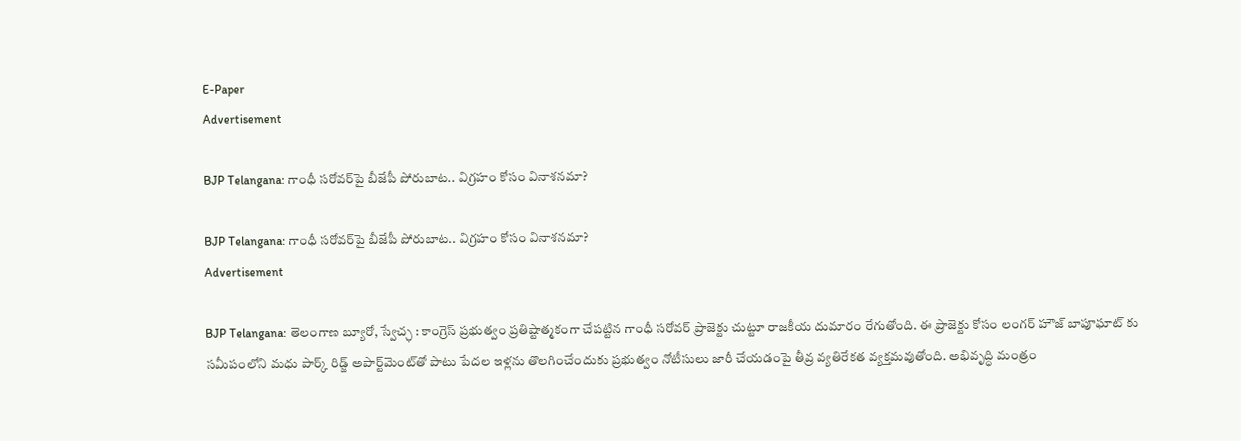E-Paper
Advertisement

BJP Telangana: గాంధీ సరోవర్‌పై బీజేపీ పోరుబాట.. విగ్రహం కోసం వినాశనమా?

BJP Telangana: గాంధీ సరోవర్‌పై బీజేపీ పోరుబాట.. విగ్రహం కోసం వినాశనమా?
Advertisement

BJP Telangana: తెలంగాణ బ్యూరో, స్వేచ్ఛ : కాంగ్రెస్ ప్రభుత్వం ప్రతిష్టాత్మకంగా చేపట్టిన గాంధీ సరోవర్ ప్రాజెక్టు చుట్టూ రాజకీయ దుమారం రేగుతోంది. ఈ ప్రాజెక్టు కోసం లంగర్ హౌజ్ బాపూఘాట్ కు సమీపంలోని మధు పార్క్ రిడ్జ్ అపార్ట్‌మెంట్‌తో పాటు పేదల ఇళ్లను తొలగించేందుకు ప్రభుత్వం నోటీసులు జారీ చేయడంపై తీవ్ర వ్యతిరేకత వ్యక్తమవుతోంది. అభివృద్ధి మంత్రం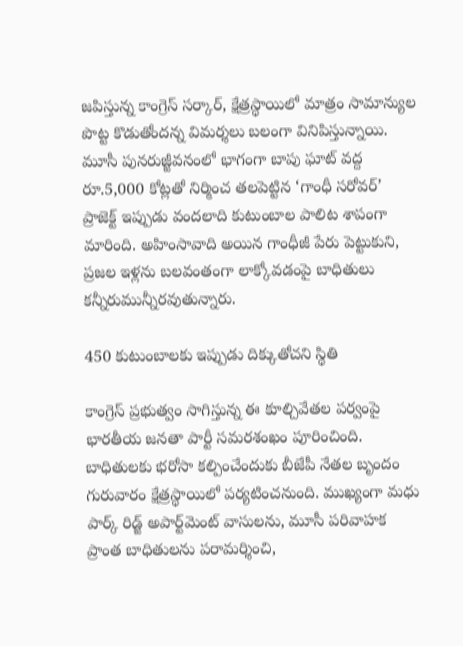జపిస్తున్న కాంగ్రెస్ సర్కార్, క్షేత్రస్థాయిలో మాత్రం సామాన్యుల పొట్ట కొడుతోందన్న విమర్శలు బలంగా వినిపిస్తున్నాయి. మూసీ పునరుజ్జీవనంలో భాగంగా బాపు ఘాట్ వద్ద రూ.5,000 కోట్లతో నిర్మించ తలపెట్టిన ‘గాంధీ సరోవర్’ ప్రాజెక్ట్ ఇప్పుడు వందలాది కుటుంబాల పాలిట శాపంగా మారింది. అహింసావాది అయిన గాంధీజీ పేరు పెట్టుకుని, ప్రజల ఇళ్లను బలవంతంగా లాక్కోవడంపై బాధితులు కన్నీరుమున్నీరవుతున్నారు.

450 కుటుంబాలకు ఇప్పుడు దిక్కుతోచని స్థితి

కాంగ్రెస్ ప్రభుత్వం సాగిస్తున్న ఈ కూల్చివేతల పర్వంపై భారతీయ జనతా పార్టీ సమరశంఖం పూరించింది. బాధితులకు భరోసా కల్పించేందుకు బీజేపీ నేతల బృందం గురువారం క్షేత్రస్థాయిలో పర్యటించనుంది. ముఖ్యంగా మధు పార్క్ రిడ్జ్ అపార్ట్‌మెంట్ వాసులను, మూసీ పరివాహక ప్రాంత బాధితులను పరామర్శించి,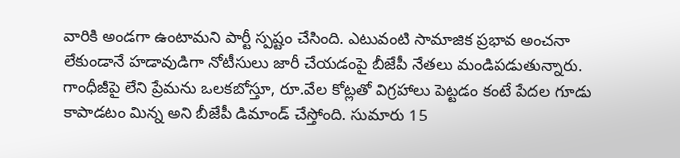వారికి అండగా ఉంటామని పార్టీ స్పష్టం చేసింది. ఎటువంటి సామాజిక ప్రభావ అంచనా లేకుండానే హడావుడిగా నోటీసులు జారీ చేయడంపై బీజేపీ నేతలు మండిపడుతున్నారు. గాంధీజీపై లేని ప్రేమను ఒలకబోస్తూ, రూ.వేల కోట్లతో విగ్రహాలు పెట్టడం కంటే పేదల గూడు కాపాడటం మిన్న అని బీజేపీ డిమాండ్ చేస్తోంది. సుమారు 15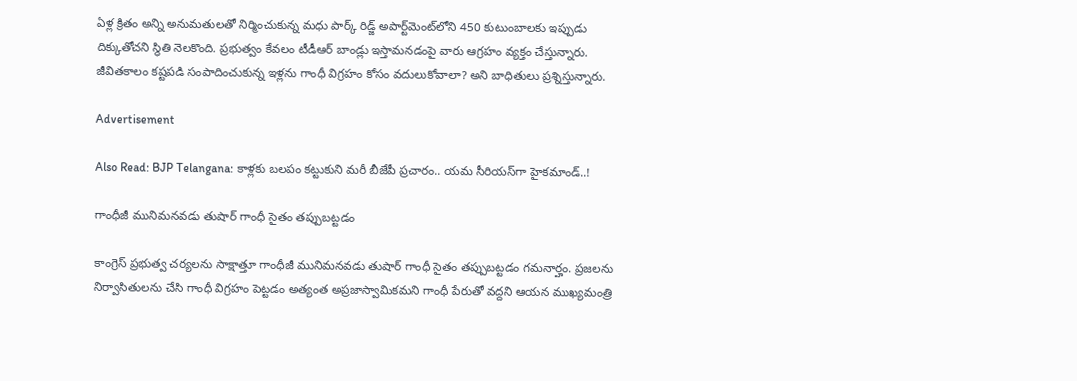ఏళ్ల క్రితం అన్ని అనుమతులతో నిర్మించుకున్న మధు పార్క్ రిడ్జ్ అపార్ట్‌మెంట్‌లోని 450 కుటుంబాలకు ఇప్పుడు దిక్కుతోచని స్థితి నెలకొంది. ప్రభుత్వం కేవలం టీడీఆర్ బాండ్లు ఇస్తామనడంపై వారు ఆగ్రహం వ్యక్తం చేస్తున్నారు. జీవితకాలం కష్టపడి సంపాదించుకున్న ఇళ్లను గాంధీ విగ్రహం కోసం వదులుకోవాలా? అని బాధితులు ప్రశ్నిస్తున్నారు.

Advertisement

Also Read: BJP Telangana: కాళ్లకు బలపం కట్టుకుని మరీ బీజేపీ ప్రచారం.. యమ సీరియస్‌గా హైకమాండ్..!

గాంధీజీ మునిమనవడు తుషార్ గాంధీ సైతం తప్పుబట్టడం

కాంగ్రెస్ ప్రభుత్వ చర్యలను సాక్షాత్తూ గాంధీజీ మునిమనవడు తుషార్ గాంధీ సైతం తప్పుబట్టడం గమనార్హం. ప్రజలను నిర్వాసితులను చేసి గాంధీ విగ్రహం పెట్టడం అత్యంత అప్రజాస్వామికమని గాంధీ పేరుతో వద్దని ఆయన ముఖ్యమంత్రి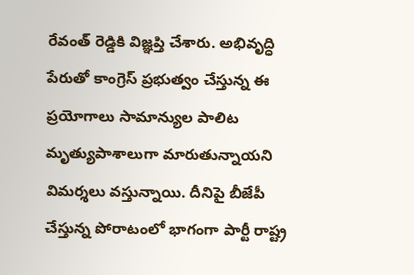రేవంత్ రెడ్డికి విజ్ఞప్తి చేశారు. అభివృద్ధి పేరుతో కాంగ్రెస్ ప్రభుత్వం చేస్తున్న ఈ ప్రయోగాలు సామాన్యుల పాలిట మృత్యుపాశాలుగా మారుతున్నాయని విమర్శలు వస్తున్నాయి. దీనిపై బీజేపీ చేస్తున్న పోరాటంలో భాగంగా పార్టీ రాష్ట్ర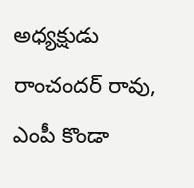అధ్యక్షుడు రాంచందర్ రావు, ఎంపీ కొండా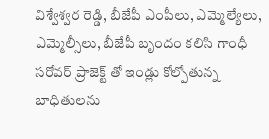విశ్వేశ్వర రెడ్డి, బీజేపీ ఎంపీలు, ఎమ్మెల్యేలు, ఎమ్మెల్సీలు, బీజేపీ బృందం కలిసి గాంధీ సరోవర్ ప్రాజెక్ట్ తో ఇండ్లు కోల్పోతున్న బాధితులను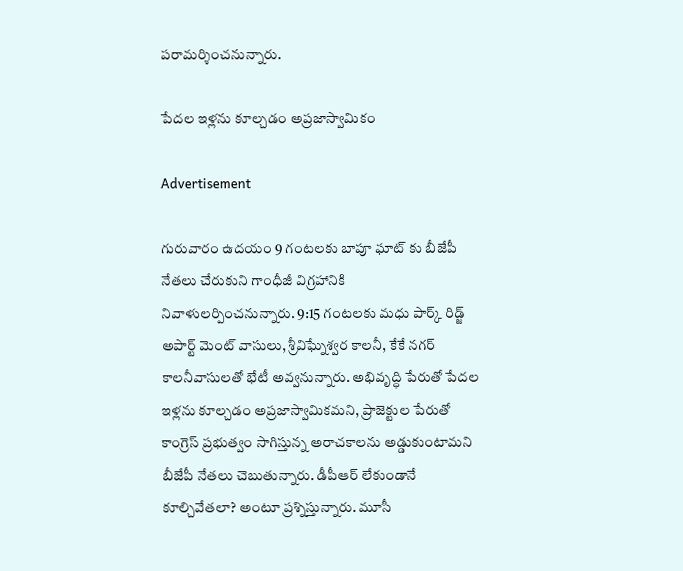పరామర్శించనున్నారు.

పేదల ఇళ్లను కూల్చడం అప్రజాస్వామికం

Advertisement

గురువారం ఉదయం 9 గంటలకు బాపూ ఘాట్ కు బీజేపీ నేతలు చేరుకుని గాంధీజీ విగ్రహానికి నివాళులర్పించనున్నారు. 9:15 గంటలకు మధు పార్క్ రిడ్జ్ అపార్ట్ మెంట్ వాసులు, శ్రీవిఘ్నేశ్వర కాలనీ, కేకే నగర్ కాలనీవాసులతో భేటీ అవ్వనున్నారు. అభివృద్ధి పేరుతో పేదల ఇళ్లను కూల్చడం అప్రజాస్వామికమని, ప్రాజెక్టుల పేరుతో కాంగ్రెస్ ప్రభుత్వం సాగిస్తున్న అరాచకాలను అడ్డుకుంటామని బీజేపీ నేతలు చెబుతున్నారు. డీపీఆర్ లేకుండానే కూల్చివేతలా? అంటూ ప్రశ్నిస్తున్నారు. మూసీ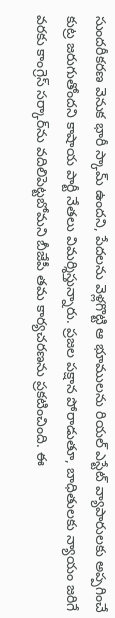సుందరీకరణ వెనుక భారీ స్కామ్ ఉందని, పేదలను వెళ్లగొట్టి ఆ భూములను రియల్ ఎస్టేట్ వ్యాపారులకు అప్పగించే కుట్ర జరుగుతోందని కాషాయ పార్టీ నేతలు విమర్శిస్తున్నారు. ప్రజల పక్షాన పోరాడుతూ, బాధితులకు న్యాయం జరిగే వరకు కాంగ్రెస్ సర్కార్‌ను వదిలిపెట్టబోమని బీజేపీ తమ కార్యచరణను ప్రకటించింది. ఈ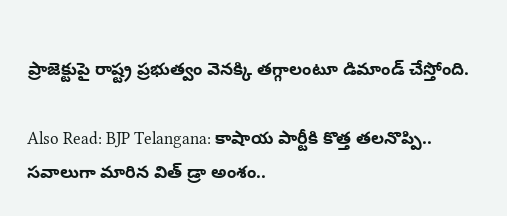ప్రాజెక్టుపై రాష్ట్ర ప్రభుత్వం వెనక్కి తగ్గాలంటూ డిమాండ్ చేస్తోంది.

Also Read: BJP Telangana: కాషాయ పార్టీకి కొత్త తలనొప్పి.. సవాలుగా మారిన విత్ డ్రా అంశం..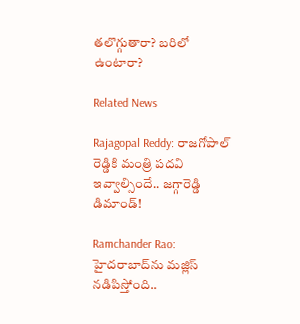తలొగ్గుతారా? బరిలో ఉంటారా?

Related News

Rajagopal Reddy: రాజగోపాల్ రెడ్డికి మంత్రి పదవి ఇవ్వాల్సిందే.. జగ్గారెడ్డి డిమాండ్!

Ramchander Rao: హైదరాబాద్‌ను మజ్లిస్ నడిపిస్తోంది..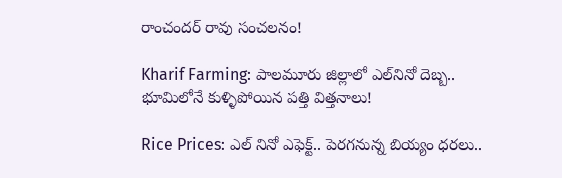రాంచందర్ రావు సంచలనం!

Kharif Farming: పాలమూరు జిల్లాలో ఎల్‌నినో దెబ్బ.. భూమిలోనే కుళ్ళిపోయిన పత్తి విత్తనాలు!

Rice Prices: ఎల్ నినో ఎఫెక్ట్.. పెరగనున్న బియ్యం ధరలు..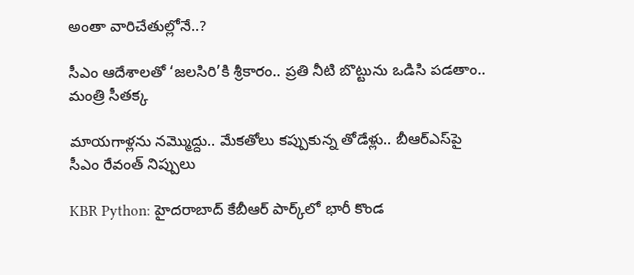అంతా వారిచేతుల్లోనే..?

సీఎం ఆదేశాలతో ‘జలసిరి’కి శ్రీకారం.. ప్రతి నీటి బొట్టును ఒడిసి పడతాం.. మంత్రి సీతక్క

మాయగాళ్లను నమ్మొద్దు.. మేకతోలు కప్పుకున్న తోడేళ్లు.. బీఆర్‌ఎస్‌పై సీఎం రేవంత్ నిప్పులు

KBR Python: హైదరాబాద్ కేబీఆర్ పార్క్‌లో భారీ కొండ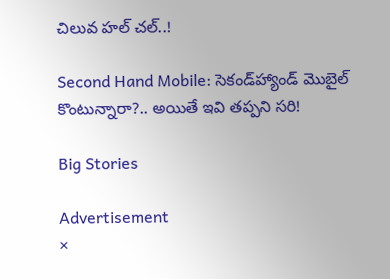చిలువ హల్ చల్..!

Second Hand Mobile: సెకండ్‌హ్యాండ్ మొబైల్ కొంటున్నారా?.. అయితే ఇవి తప్పని సరి!

Big Stories

Advertisement
×